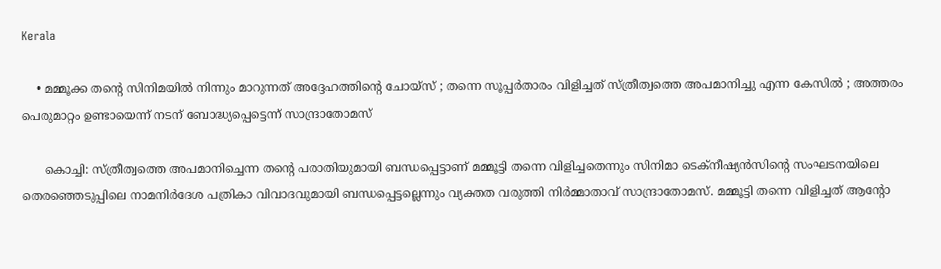Kerala

    • മമ്മൂക്ക തന്റെ സിനിമയില്‍ നിന്നും മാറുന്നത് അദ്ദേഹത്തിന്റെ ചോയ്‌സ് ; തന്നെ സൂപ്പര്‍താരം വിളിച്ചത് സ്ത്രീത്വത്തെ അപമാനിച്ചു എന്ന കേസില്‍ ; അത്തരം പെരുമാറ്റം ഉണ്ടായെന്ന് നടന് ബോദ്ധ്യപ്പെട്ടെന്ന് സാന്ദ്രാതോമസ്

      കൊച്ചി: സ്ത്രീത്വത്തെ അപമാനിച്ചെന്ന തന്റെ പരാതിയുമായി ബന്ധപ്പെട്ടാണ് മമ്മൂട്ടി തന്നെ വിളിച്ചതെന്നും സിനിമാ ടെക്‌നീഷ്യന്‍സിന്റെ സംഘടനയിലെ തെരഞ്ഞെടുപ്പിലെ നാമനിര്‍ദേശ പത്രികാ വിവാദവുമായി ബന്ധപ്പെട്ടല്ലെന്നും വ്യക്തത വരുത്തി നിര്‍മ്മാതാവ് സാന്ദ്രാതോമസ്. മമ്മൂട്ടി തന്നെ വിളിച്ചത് ആന്റോ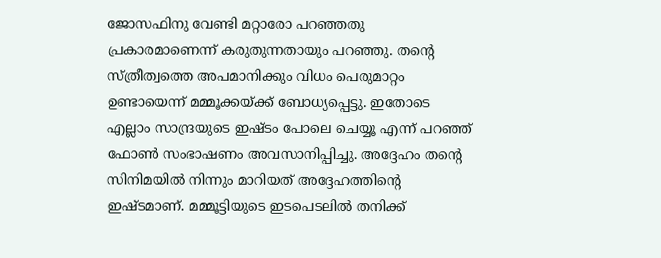ജോസഫിനു വേണ്ടി മറ്റാരോ പറഞ്ഞതു പ്രകാരമാണെന്ന് കരുതുന്നതായും പറഞ്ഞു. തന്റെ സ്ത്രീത്വത്തെ അപമാനിക്കും വിധം പെരുമാറ്റം ഉണ്ടായെന്ന് മമ്മൂക്കയ്ക്ക് ബോധ്യപ്പെട്ടു. ഇതോടെ എല്ലാം സാന്ദ്രയുടെ ഇഷ്ടം പോലെ ചെയ്യൂ എന്ന് പറഞ്ഞ് ഫോണ്‍ സംഭാഷണം അവസാനിപ്പിച്ചു. അദ്ദേഹം തന്റെ സിനിമയില്‍ നിന്നും മാറിയത് അദ്ദേഹത്തിന്റെ ഇഷ്ടമാണ്. മമ്മൂട്ടിയുടെ ഇടപെടലില്‍ തനിക്ക്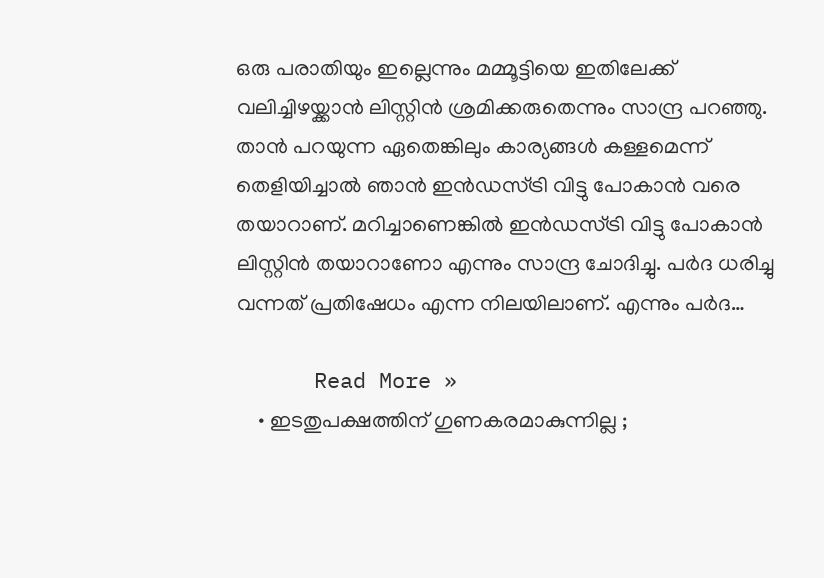ഒരു പരാതിയും ഇല്ലെന്നും മമ്മൂട്ടിയെ ഇതിലേക്ക് വലിച്ചിഴയ്ക്കാന്‍ ലിസ്റ്റിന്‍ ശ്രമിക്കരുതെന്നും സാന്ദ്ര പറഞ്ഞു. താന്‍ പറയുന്ന ഏതെങ്കിലും കാര്യങ്ങള്‍ കള്ളമെന്ന് തെളിയിച്ചാല്‍ ഞാന്‍ ഇന്‍ഡസ്ട്രി വിട്ടു പോകാന്‍ വരെ തയാറാണ്. മറിച്ചാണെങ്കില്‍ ഇന്‍ഡസ്ട്രി വിട്ടു പോകാന്‍ ലിസ്റ്റിന്‍ തയാറാണോ എന്നും സാന്ദ്ര ചോദിച്ചു. പര്‍ദ ധരിച്ചു വന്നത് പ്രതിഷേധം എന്ന നിലയിലാണ്. എന്നും പര്‍ദ…

      Read More »
    • ഇടതുപക്ഷത്തിന് ഗുണകരമാകുന്നില്ല ;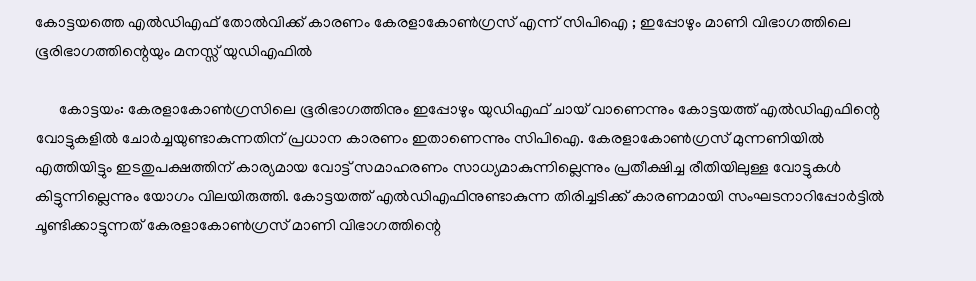കോട്ടയത്തെ എല്‍ഡിഎഫ് തോല്‍വിക്ക് കാരണം കേരളാകോണ്‍ഗ്രസ് എന്ന് സിപിഐ ; ഇപ്പോഴും മാണി വിഭാഗത്തിലെ ഭൂരിഭാഗത്തിന്റെയും മനസ്സ് യുഡിഎഫില്‍

      കോട്ടയം: കേരളാകോണ്‍ഗ്രസിലെ ഭൂരിഭാഗത്തിനും ഇപ്പോഴും യുഡിഎഫ് ചായ് വാണെന്നും കോട്ടയത്ത് എല്‍ഡിഎഫിന്റെ വോട്ടുകളില്‍ ചോര്‍ച്ചയുണ്ടാകുന്നതിന് പ്രധാന കാരണം ഇതാണെന്നും സിപിഐ. കേരളാകോണ്‍ഗ്രസ് മുന്നണിയില്‍ എത്തിയിട്ടും ഇടതുപക്ഷത്തിന് കാര്യമായ വോട്ട് സമാഹരണം സാധ്യമാകുന്നില്ലെന്നും പ്രതീക്ഷിച്ച രീതിയിലുള്ള വോട്ടുകള്‍ കിട്ടുന്നില്ലെന്നും യോഗം വിലയിരുത്തി. കോട്ടയത്ത് എല്‍ഡിഎഫിനുണ്ടാകുന്ന തിരിച്ചടിക്ക് കാരണമായി സംഘടനാറിപ്പോര്‍ട്ടില്‍ ചൂണ്ടിക്കാട്ടുന്നത് കേരളാകോണ്‍ഗ്രസ് മാണി വിഭാഗത്തിന്റെ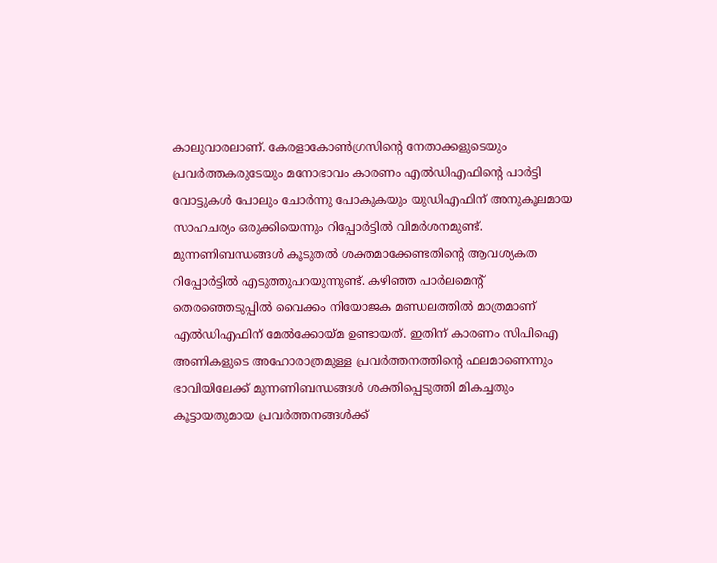കാലുവാരലാണ്. കേരളാകോണ്‍ഗ്രസിന്റെ നേതാക്കളുടെയും പ്രവര്‍ത്തകരുടേയും മനോഭാവം കാരണം എല്‍ഡിഎഫിന്റെ പാര്‍ട്ടി വോട്ടുകള്‍ പോലും ചോര്‍ന്നു പോകുകയും യുഡിഎഫിന് അനുകൂലമായ സാഹചര്യം ഒരുക്കിയെന്നും റിപ്പോര്‍ട്ടില്‍ വിമര്‍ശനമുണ്ട്. മുന്നണിബന്ധങ്ങള്‍ കൂടുതല്‍ ശക്തമാക്കേണ്ടതിന്റെ ആവശ്യകത റിപ്പോര്‍ട്ടില്‍ എടുത്തുപറയുന്നുണ്ട്. കഴിഞ്ഞ പാര്‍ലമെന്റ് തെരഞ്ഞെടുപ്പില്‍ വൈക്കം നിയോജക മണ്ഡലത്തില്‍ മാത്രമാണ് എല്‍ഡിഎഫിന് മേല്‍ക്കോയ്മ ഉണ്ടായത്. ഇതിന് കാരണം സിപിഐ അണികളുടെ അഹോരാത്രമുള്ള പ്രവര്‍ത്തനത്തിന്റെ ഫലമാണെന്നും ഭാവിയിലേക്ക് മുന്നണിബന്ധങ്ങള്‍ ശക്തിപ്പെടുത്തി മികച്ചതും കൂട്ടായതുമായ പ്രവര്‍ത്തനങ്ങള്‍ക്ക്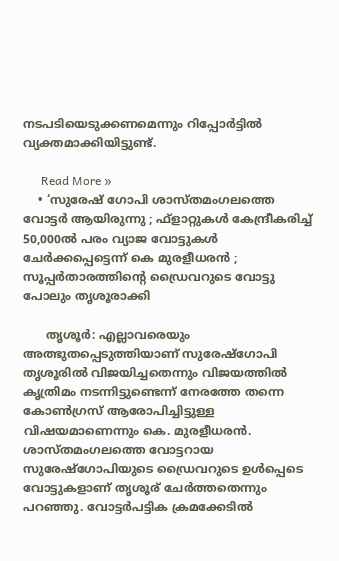നടപടിയെടുക്കണമെന്നും റിപ്പോര്‍ട്ടില്‍ വ്യക്തമാക്കിയിട്ടുണ്ട്.

      Read More »
    • ‘സുരേഷ് ഗോപി ശാസ്തമംഗലത്തെ വോട്ടര്‍ ആയിരുന്നു ; ഫ്‌ളാറ്റുകള്‍ കേന്ദ്രീകരിച്ച് 50,000ല്‍ പരം വ്യാജ വോട്ടുകള്‍ ചേര്‍ക്കപ്പെട്ടെന്ന് കെ മുരളീധരന്‍ ; സൂപ്പര്‍താരത്തിന്റെ ഡ്രൈവറുടെ വോട്ടു പോലും തൃശൂരാക്കി

      തൃശൂര്‍: എല്ലാവരെയും അത്ഭുതപ്പെടുത്തിയാണ് സുരേഷ്‌ഗോപി തൃശൂരില്‍ വിജയിച്ചതെന്നും വിജയത്തില്‍ കൃത്രിമം നടന്നിട്ടുണ്ടെന്ന് നേരത്തേ തന്നെ കോണ്‍ഗ്രസ് ആരോപിച്ചിട്ടുള്ള വിഷയമാണെന്നും കെ. മുരളീധരന്‍. ശാസ്തമംഗലത്തെ വോട്ടറായ സുരേഷ്‌ഗോപിയുടെ ഡ്രൈവറുടെ ഉള്‍പ്പെടെ വോട്ടുകളാണ് തൃശൂര് ചേര്‍ത്തതെന്നും പറഞ്ഞു. വോട്ടര്‍പട്ടിക ക്രമക്കേടില്‍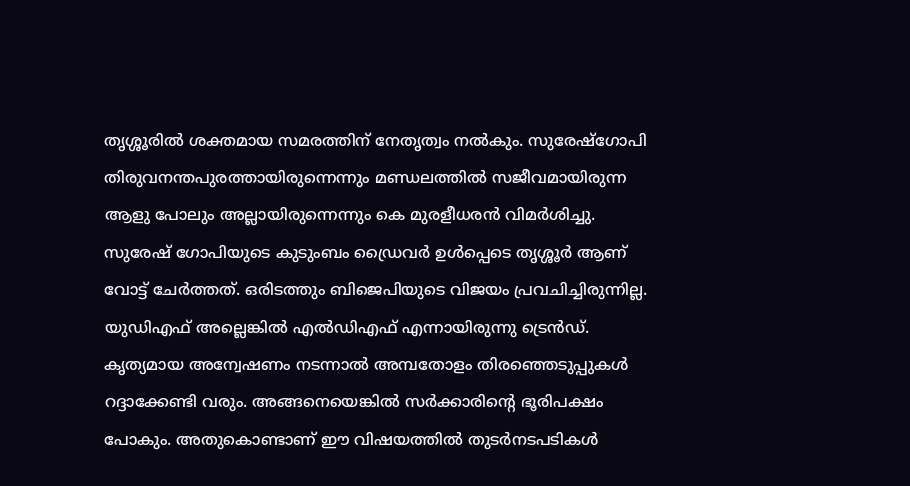തൃശ്ശൂരില്‍ ശക്തമായ സമരത്തിന് നേതൃത്വം നല്‍കും. സുരേഷ്‌ഗോപി തിരുവനന്തപുരത്തായിരുന്നെന്നും മണ്ഡലത്തില്‍ സജീവമായിരുന്ന ആളു പോലും അല്ലായിരുന്നെന്നും കെ മുരളീധരന്‍ വിമര്‍ശിച്ചു. സുരേഷ് ഗോപിയുടെ കുടുംബം ഡ്രൈവര്‍ ഉള്‍പ്പെടെ തൃശ്ശൂര്‍ ആണ് വോട്ട് ചേര്‍ത്തത്. ഒരിടത്തും ബിജെപിയുടെ വിജയം പ്രവചിച്ചിരുന്നില്ല. യുഡിഎഫ് അല്ലെങ്കില്‍ എല്‍ഡിഎഫ് എന്നായിരുന്നു ട്രെന്‍ഡ്. കൃത്യമായ അന്വേഷണം നടന്നാല്‍ അമ്പതോളം തിരഞ്ഞെടുപ്പുകള്‍ റദ്ദാക്കേണ്ടി വരും. അങ്ങനെയെങ്കില്‍ സര്‍ക്കാരിന്റെ ഭൂരിപക്ഷം പോകും. അതുകൊണ്ടാണ് ഈ വിഷയത്തില്‍ തുടര്‍നടപടികള്‍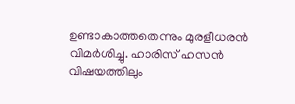ഉണ്ടാകാത്തതെന്നും മുരളീധരന്‍ വിമര്‍ശിച്ചു. ഹാരിസ് ഹസന്‍ വിഷയത്തിലും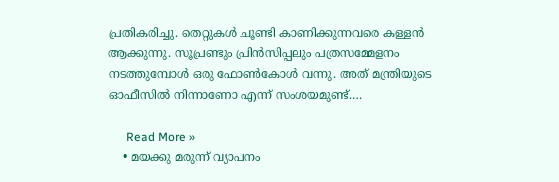പ്രതികരിച്ചു. തെറ്റുകള്‍ ചൂണ്ടി കാണിക്കുന്നവരെ കള്ളന്‍ ആക്കുന്നു. സൂപ്രണ്ടും പ്രിന്‍സിപ്പലും പത്രസമ്മേളനം നടത്തുമ്പോള്‍ ഒരു ഫോണ്‍കോള്‍ വന്നു. അത് മന്ത്രിയുടെ ഓഫീസില്‍ നിന്നാണോ എന്ന് സംശയമുണ്ട്.…

      Read More »
    • മയക്കു മരുന്ന് വ്യാപനം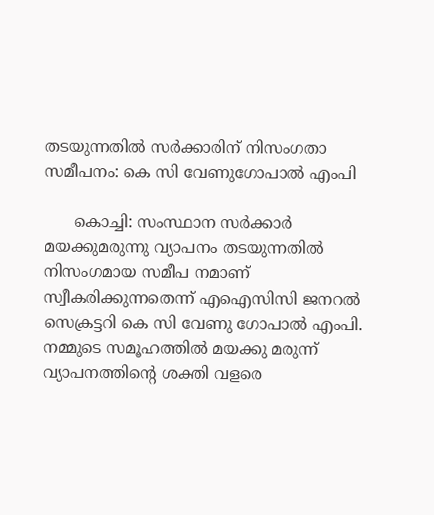തടയുന്നതില്‍ സര്‍ക്കാരിന് നിസംഗതാ സമീപനം: കെ സി വേണുഗോപാല്‍ എംപി

      കൊച്ചി: സംസ്ഥാന സര്‍ക്കാര്‍ മയക്കുമരുന്നു വ്യാപനം തടയുന്നതില്‍ നിസംഗമായ സമീപ നമാണ് സ്വീകരിക്കുന്നതെന്ന് എഐസിസി ജനറല്‍ സെക്രട്ടറി കെ സി വേണു ഗോപാല്‍ എംപി. നമ്മുടെ സമൂഹത്തില്‍ മയക്കു മരുന്ന് വ്യാപനത്തിന്റെ ശക്തി വളരെ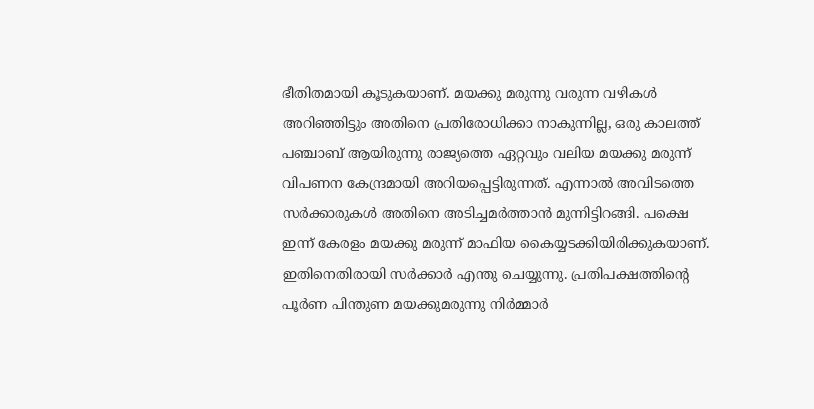ഭീതിതമായി കൂടുകയാണ്. മയക്കു മരുന്നു വരുന്ന വഴികള്‍ അറിഞ്ഞിട്ടും അതിനെ പ്രതിരോധിക്കാ നാകുന്നില്ല, ഒരു കാലത്ത് പഞ്ചാബ് ആയിരുന്നു രാജ്യത്തെ ഏറ്റവും വലിയ മയക്കു മരുന്ന് വിപണന കേന്ദ്രമായി അറിയപ്പെട്ടിരുന്നത്. എന്നാല്‍ അവിടത്തെ സര്‍ക്കാരുകള്‍ അതിനെ അടിച്ചമര്‍ത്താന്‍ മുന്നിട്ടിറങ്ങി. പക്ഷെ ഇന്ന് കേരളം മയക്കു മരുന്ന് മാഫിയ കൈയ്യടക്കിയിരിക്കുകയാണ്. ഇതിനെതിരായി സര്‍ക്കാര്‍ എന്തു ചെയ്യുന്നു. പ്രതിപക്ഷത്തിന്റെ പൂര്‍ണ പിന്തുണ മയക്കുമരുന്നു നിര്‍മ്മാര്‍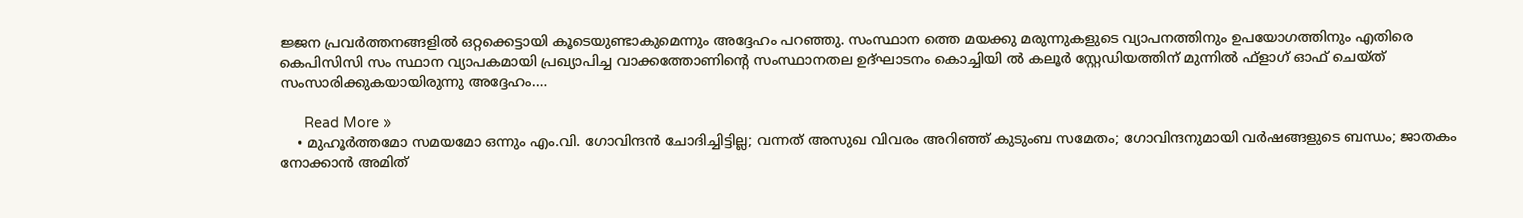ജ്ജന പ്രവര്‍ത്തനങ്ങളില്‍ ഒറ്റക്കെട്ടായി കൂടെയുണ്ടാകുമെന്നും അദ്ദേഹം പറഞ്ഞു. സംസ്ഥാന ത്തെ മയക്കു മരുന്നുകളുടെ വ്യാപനത്തിനും ഉപയോഗത്തിനും എതിരെ കെപിസിസി സം സ്ഥാന വ്യാപകമായി പ്രഖ്യാപിച്ച വാക്കത്തോണിന്റെ സംസ്ഥാനതല ഉദ്ഘാടനം കൊച്ചിയി ല്‍ കലൂര്‍ സ്റ്റേഡിയത്തിന് മുന്നില്‍ ഫ്‌ളാഗ് ഓഫ് ചെയ്ത് സംസാരിക്കുകയായിരുന്നു അദ്ദേഹം.…

      Read More »
    • മുഹൂര്‍ത്തമോ സമയമോ ഒന്നും എം.വി. ഗോവിന്ദന്‍ ചോദിച്ചിട്ടില്ല; വന്നത് അസുഖ വിവരം അറിഞ്ഞ് കുടുംബ സമേതം; ഗോവിന്ദനുമായി വര്‍ഷങ്ങളുടെ ബന്ധം; ജാതകം നോക്കാന്‍ അമിത്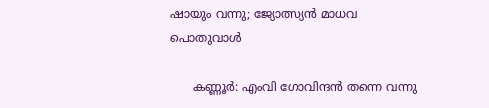ഷായും വന്നു; ജ്യോത്സ്യന്‍ മാധവ പൊതുവാള്‍

      കണ്ണൂർ: എംവി ഗോവിന്ദൻ തന്നെ വന്നു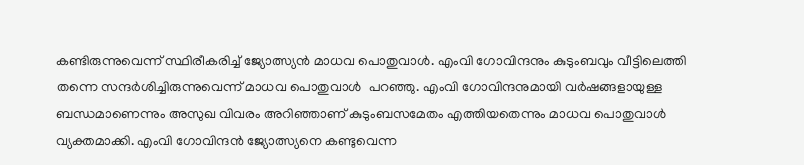കണ്ടിരുന്നുവെന്ന് സ്ഥിരീകരിച്ച് ജ്യോത്സ്യൻ മാധവ പൊതുവാൾ. എംവി ഗോവിന്ദനും കുടുംബവും വീട്ടിലെത്തി തന്നെ സന്ദർശിച്ചിരുന്നുവെന്ന് മാധവ പൊതുവാൾ  പറഞ്ഞു. എംവി ഗോവിന്ദനുമായി വർഷങ്ങളായുള്ള ബന്ധമാണെന്നും അസുഖ വിവരം അറിഞ്ഞാണ് കുടുംബസമേതം എത്തിയതെന്നും മാധവ പൊതുവാൾ വ്യക്തമാക്കി. എംവി ഗോവിന്ദൻ ജ്യോത്സ്യനെ കണ്ടുവെന്ന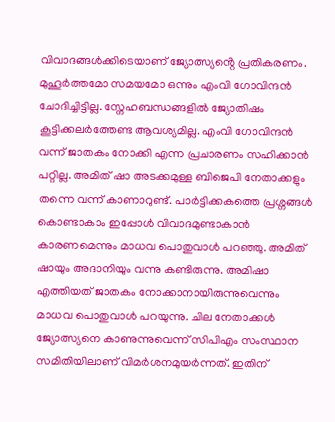വിവാദങ്ങൾക്കിടെയാണ് ജ്യോത്സ്യൻ്റെ പ്രതികരണം. മുഹൂർത്തമോ സമയമോ ഒന്നും എംവി ഗോവിന്ദൻ ചോദിച്ചിട്ടില്ല. സ്നേഹബന്ധങ്ങളിൽ ജ്യോതിഷം കൂട്ടിക്കലർത്തേണ്ട ആവശ്യമില്ല. എംവി ഗോവിന്ദൻ വന്ന് ജാതകം നോക്കി എന്ന പ്രചാരണം സഹിക്കാൻ പറ്റില്ല. അമിത് ഷാ അടക്കമുള്ള ബിജെപി നേതാക്കളും തന്നെ വന്ന് കാണാറുണ്ട്. പാർട്ടിക്കകത്തെ പ്രശ്നങ്ങൾ കൊണ്ടാകാം ഇപ്പോൾ വിവാദമുണ്ടാകാൻ കാരണമെന്നും മാധവ പൊതുവാൾ പറഞ്ഞു. അമിത് ഷായും അദാനിയും വന്നു കണ്ടിരുന്നു. അമിഷാ എത്തിയത് ജാതകം നോക്കാനായിരുന്നുവെന്നും മാധവ പൊതുവാൾ പറയുന്നു. ചില നേതാക്കൾ ജ്യോത്സ്യനെ കാണുന്നുവെന്ന് സിപിഎം സംസ്ഥാന സമിതിയിലാണ് വിമർശനമുയർന്നത്. ഇതിന്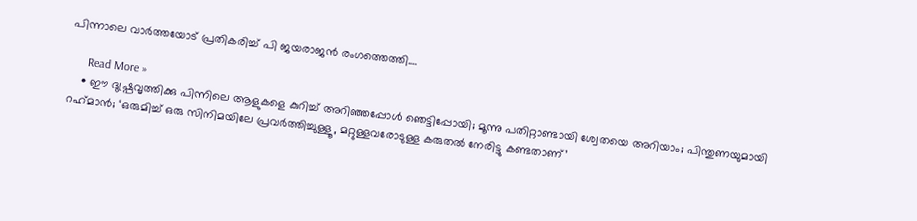പിന്നാലെ വാർത്തയോട് പ്രതികരിച്ച് പി ജയരാജൻ രംഗത്തെത്തി.…

      Read More »
    • ഈ ദുഷ്പ്രവൃത്തിക്കു പിന്നിലെ ആളുകളെ കുറിച്ച് അറിഞ്ഞപ്പോള്‍ ഞെട്ടിപ്പോയി; മൂന്നു പതിറ്റാണ്ടായി ശ്വേതയെ അറിയാം; പിന്തുണയുമായി റഹ്‌മാന്‍; ‘ഒരുമിച്ച് ഒരു സിനിമയിലേ പ്രവര്‍ത്തിച്ചുള്ളൂ, മറ്റുള്ളവരോടുള്ള കരുതല്‍ നേരിട്ടു കണ്ടതാണ്’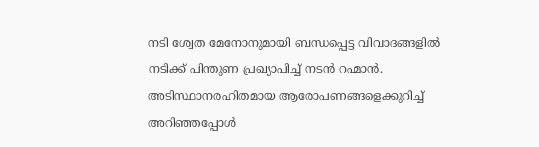നടി ശ്വേത മേനോനുമായി ബന്ധപ്പെട്ട വിവാദങ്ങളില്‍ നടിക്ക് പിന്തുണ പ്രഖ്യാപിച്ച് നടന്‍ റഹ്മാന്‍. അടിസ്ഥാനരഹിതമായ ആരോപണങ്ങളെക്കുറിച്ച് അറിഞ്ഞപ്പോൾ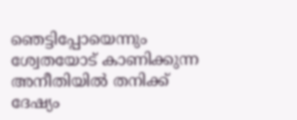ഞെട്ടിപ്പോയെന്നും ശ്വേതയോട് കാണിക്കുന്ന അനീതിയിൽ തനിക്ക് ദേഷ്യം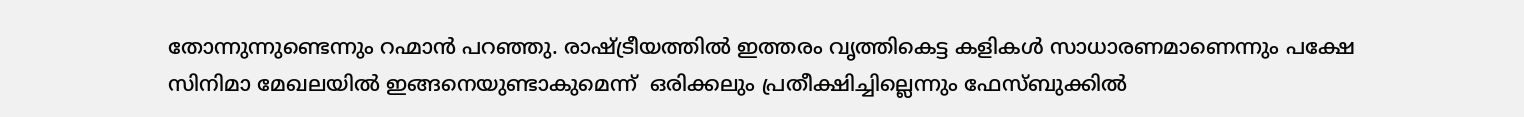തോന്നുന്നുണ്ടെന്നും റഹ്മാന്‍ പറഞ്ഞു. രാഷ്ട്രീയത്തിൽ ഇത്തരം വൃത്തികെട്ട കളികൾ സാധാരണമാണെന്നും പക്ഷേ സിനിമാ മേഖലയില്‍ ഇങ്ങനെയുണ്ടാകുമെന്ന്  ഒരിക്കലും പ്രതീക്ഷിച്ചില്ലെന്നും ഫേസ്ബുക്കില്‍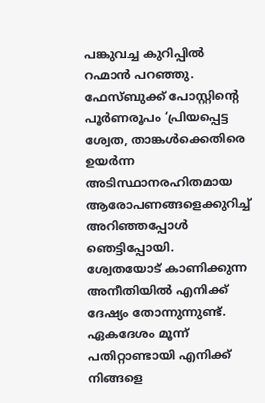പങ്കുവച്ച കുറിപ്പില്‍ റഹ്മാന്‍ പറ‌ഞ്ഞു. ഫേസ്ബുക്ക് പോസ്റ്റിന്‍റെ പൂര്‍ണരൂപം ‘പ്രിയപ്പെട്ട ശ്വേത, താങ്കൾക്കെതിരെ ഉയർന്ന അടിസ്ഥാനരഹിതമായ ആരോപണങ്ങളെക്കുറിച്ച് അറിഞ്ഞപ്പോൾ ഞെട്ടിപ്പോയി. ശ്വേതയോട് കാണിക്കുന്ന അനീതിയിൽ എനിക്ക് ദേഷ്യം തോന്നുന്നുണ്ട്. ഏകദേശം മൂന്ന് പതിറ്റാണ്ടായി എനിക്ക് നിങ്ങളെ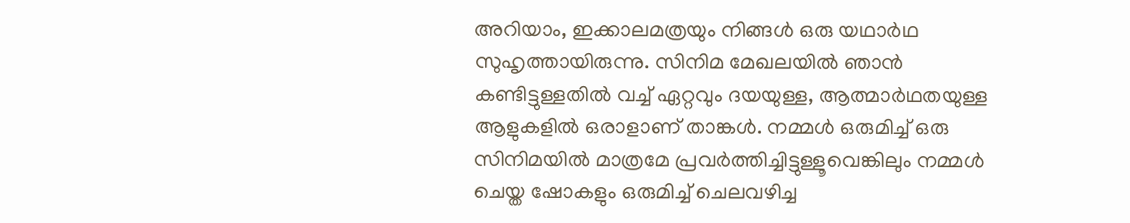അറിയാം, ഇക്കാലമത്രയും നിങ്ങൾ ഒരു യഥാർഥ സുഹൃത്തായിരുന്നു. സിനിമ മേഖലയിൽ ഞാൻ കണ്ടിട്ടുള്ളതിൽ വച്ച് ഏറ്റവും ദയയുള്ള, ആത്മാർഥതയുള്ള ആളുകളിൽ ഒരാളാണ് താങ്കൾ. നമ്മൾ ഒരുമിച്ച് ഒരു സിനിമയിൽ മാത്രമേ പ്രവർത്തിച്ചിട്ടുള്ളൂവെങ്കിലും നമ്മൾ ചെയ്ത ഷോകളും ഒരുമിച്ച് ചെലവഴിച്ച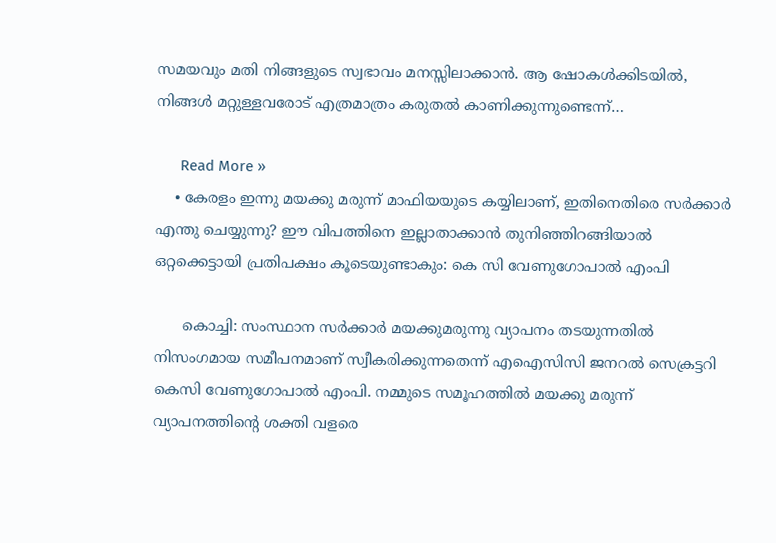സമയവും മതി നിങ്ങളുടെ സ്വഭാവം മനസ്സിലാക്കാൻ. ആ ഷോകൾക്കിടയിൽ, നിങ്ങൾ മറ്റുള്ളവരോട് എത്രമാത്രം കരുതൽ കാണിക്കുന്നുണ്ടെന്ന്…

      Read More »
    • കേരളം ഇന്നു മയക്കു മരുന്ന് മാഫിയയുടെ കയ്യിലാണ്, ഇതിനെതിരെ സർക്കാർ എന്തു ചെയ്യുന്നു? ഈ വിപത്തിനെ ഇല്ലാതാക്കാൻ തുനിഞ്ഞിറങ്ങിയാൽ ഒറ്റക്കെട്ടായി പ്രതിപക്ഷം കൂടെയുണ്ടാകും: കെ സി വേണുഗോപാൽ എംപി

      കൊച്ചി: സംസ്ഥാന സർക്കാർ മയക്കുമരുന്നു വ്യാപനം തടയുന്നതിൽ നിസംഗമായ സമീപനമാണ് സ്വീകരിക്കുന്നതെന്ന് എഐസിസി ജനറൽ സെക്രട്ടറി കെസി വേണുഗോപാൽ എംപി. നമ്മുടെ സമൂഹത്തിൽ മയക്കു മരുന്ന് വ്യാപനത്തിന്റെ ശക്തി വളരെ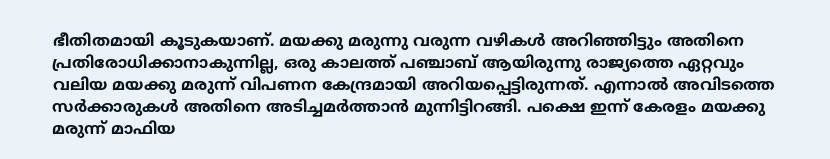ഭീതിതമായി കൂടുകയാണ്. മയക്കു മരുന്നു വരുന്ന വഴികൾ അറിഞ്ഞിട്ടും അതിനെ പ്രതിരോധിക്കാനാകുന്നില്ല, ഒരു കാലത്ത് പഞ്ചാബ് ആയിരുന്നു രാജ്യത്തെ ഏറ്റവും വലിയ മയക്കു മരുന്ന് വിപണന കേന്ദ്രമായി അറിയപ്പെട്ടിരുന്നത്. എന്നാൽ അവിടത്തെ സർക്കാരുകൾ അതിനെ അടിച്ചമർത്താൻ മുന്നിട്ടിറങ്ങി. പക്ഷെ ഇന്ന് കേരളം മയക്കു മരുന്ന് മാഫിയ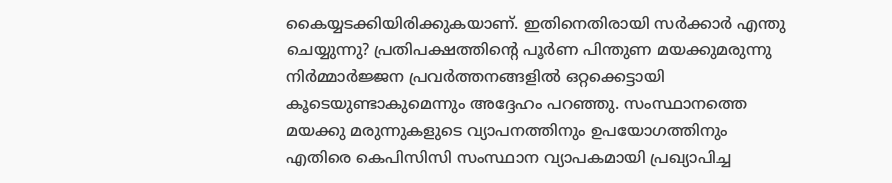കൈയ്യടക്കിയിരിക്കുകയാണ്. ഇതിനെതിരായി സർക്കാർ എന്തു ചെയ്യുന്നു? പ്രതിപക്ഷത്തിന്റെ പൂർണ പിന്തുണ മയക്കുമരുന്നു നിർമ്മാർജ്ജന പ്രവർത്തനങ്ങളിൽ ഒറ്റക്കെട്ടായി കൂടെയുണ്ടാകുമെന്നും അദ്ദേഹം പറഞ്ഞു. സംസ്ഥാനത്തെ മയക്കു മരുന്നുകളുടെ വ്യാപനത്തിനും ഉപയോഗത്തിനും എതിരെ കെപിസിസി സംസ്ഥാന വ്യാപകമായി പ്രഖ്യാപിച്ച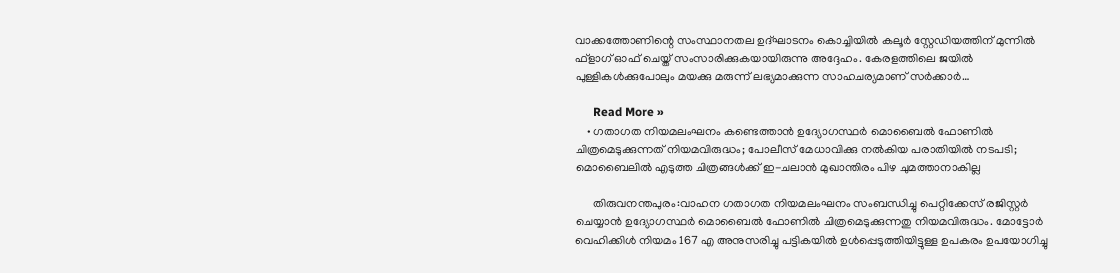വാക്കത്തോണിന്റെ സംസ്ഥാനതല ഉദ്ഘാടനം കൊച്ചിയിൽ കലൂർ സ്റ്റേഡിയത്തിന് മുന്നിൽ ഫ്‌ളാഗ് ഓഫ് ചെയ്ത് സംസാരിക്കുകയായിരുന്നു അദ്ദേഹം. കേരളത്തിലെ ജയിൽ പുള്ളികൾക്കുപോലും മയക്കു മരുന്ന് ലഭ്യമാക്കുന്ന സാഹചര്യമാണ് സർക്കാർ…

      Read More »
    • ഗതാഗത നിയമലംഘനം കണ്ടെത്താന്‍ ഉദ്യോഗസ്ഥര്‍ മൊബൈല്‍ ഫോണില്‍ ചിത്രമെടുക്കുന്നത് നിയമവിരുദ്ധം; പോലീസ് മേധാവിക്കു നല്‍കിയ പരാതിയില്‍ നടപടി; മൊബൈലില്‍ എടുത്ത ചിത്രങ്ങള്‍ക്ക് ഇ-ചലാന്‍ മുഖാന്തിരം പിഴ ചുമത്താനാകില്ല

      തിരുവനന്തപുരം:വാഹന ഗതാഗത നിയമലംഘനം സംബന്ധിച്ചു പെറ്റിക്കേസ് രജിസ്റ്റര്‍ ചെയ്യാന്‍ ഉദ്യോഗസ്ഥര്‍ മൊബൈല്‍ ഫോണില്‍ ചിത്രമെടുക്കുന്നതു നിയമവിരുദ്ധം. മോട്ടോര്‍ വെഹിക്കിള്‍ നിയമം 167 എ അനുസരിച്ചു പട്ടികയില്‍ ഉള്‍പ്പെടുത്തിയിട്ടുള്ള ഉപകരം ഉപയോഗിച്ചു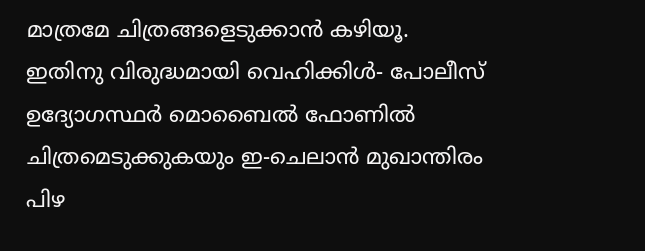മാത്രമേ ചിത്രങ്ങളെടുക്കാന്‍ കഴിയൂ. ഇതിനു വിരുദ്ധമായി വെഹിക്കിള്‍- പോലീസ് ഉദ്യോഗസ്ഥര്‍ മൊബൈല്‍ ഫോണില്‍ ചിത്രമെടുക്കുകയും ഇ-ചെലാന്‍ മുഖാന്തിരം പിഴ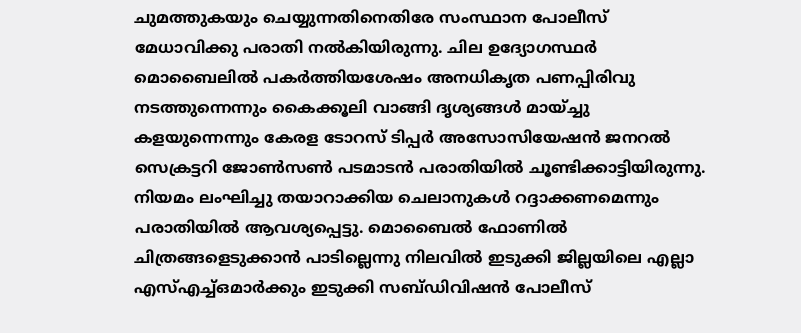ചുമത്തുകയും ചെയ്യുന്നതിനെതിരേ സംസ്ഥാന പോലീസ് മേധാവിക്കു പരാതി നല്‍കിയിരുന്നു. ചില ഉദ്യോഗസ്ഥര്‍ മൊബൈലില്‍ പകര്‍ത്തിയശേഷം അനധികൃത പണപ്പിരിവു നടത്തുന്നെന്നും കൈക്കൂലി വാങ്ങി ദൃശ്യങ്ങള്‍ മായ്ച്ചു കളയുന്നെന്നും കേരള ടോറസ് ടിപ്പര്‍ അസോസിയേഷന്‍ ജനറല്‍ സെക്രട്ടറി ജോണ്‍സണ്‍ പടമാടന്‍ പരാതിയില്‍ ചൂണ്ടിക്കാട്ടിയിരുന്നു. നിയമം ലംഘിച്ചു തയാറാക്കിയ ചെലാനുകള്‍ റദ്ദാക്കണമെന്നും പരാതിയില്‍ ആവശ്യപ്പെട്ടു. മൊബൈല്‍ ഫോണില്‍ ചിത്രങ്ങളെടുക്കാന്‍ പാടില്ലെന്നു നിലവില്‍ ഇടുക്കി ജില്ലയിലെ എല്ലാ എസ്എച്ച്ഒമാര്‍ക്കും ഇടുക്കി സബ്ഡിവിഷന്‍ പോലീസ്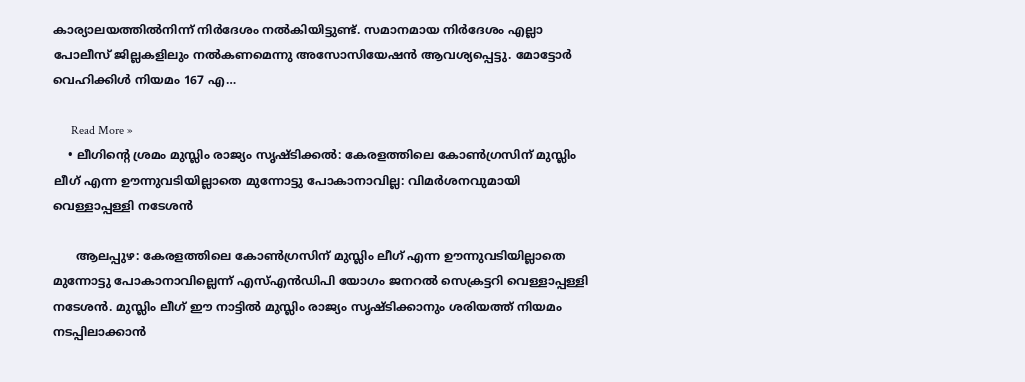കാര്യാലയത്തില്‍നിന്ന് നിര്‍ദേശം നല്‍കിയിട്ടുണ്ട്. സമാനമായ നിര്‍ദേശം എല്ലാ പോലീസ് ജില്ലകളിലും നല്‍കണമെന്നു അസോസിയേഷന്‍ ആവശ്യപ്പെട്ടു. മോട്ടോര്‍ വെഹിക്കിള്‍ നിയമം 167 എ…

      Read More »
    • ലീഗിന്റെ ശ്രമം മുസ്ലിം രാജ്യം സൃഷ്ടിക്കല്‍: കേരളത്തിലെ കോണ്‍ഗ്രസിന് മുസ്ലിം ലീഗ് എന്ന ഊന്നുവടിയില്ലാതെ മുന്നോട്ടു പോകാനാവില്ല: വിമര്‍ശനവുമായി വെള്ളാപ്പള്ളി നടേശന്‍

      ആലപ്പുഴ: കേരളത്തിലെ കോണ്‍ഗ്രസിന് മുസ്ലിം ലീഗ് എന്ന ഊന്നുവടിയില്ലാതെ മുന്നോട്ടു പോകാനാവില്ലെന്ന് എസ്എന്‍ഡിപി യോഗം ജനറല്‍ സെക്രട്ടറി വെള്ളാപ്പള്ളി നടേശന്‍. മുസ്ലിം ലീഗ് ഈ നാട്ടില്‍ മുസ്ലിം രാജ്യം സൃഷ്ടിക്കാനും ശരിയത്ത് നിയമം നടപ്പിലാക്കാന്‍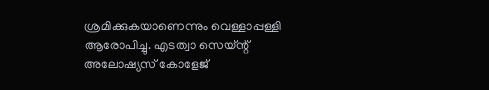ശ്രമിക്കുകയാണെന്നും വെള്ളാപ്പള്ളി ആരോപിച്ചു. എടത്വാ സെയ്ന്റ് അലോഷ്യസ് കോളേജ്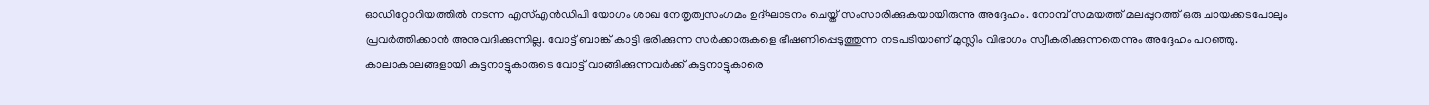ഓഡിറ്റോറിയത്തില്‍ നടന്ന എസ്എന്‍ഡിപി യോഗം ശാഖ നേതൃത്വസംഗമം ഉദ്ഘാടനം ചെയ്ത് സംസാരിക്കുകയായിരുന്നു അദ്ദേഹം. നോമ്പ് സമയത്ത് മലപ്പുറത്ത് ഒരു ചായക്കടപോലും പ്രവര്‍ത്തിക്കാന്‍ അനുവദിക്കുന്നില്ല. വോട്ട് ബാങ്ക് കാട്ടി ഭരിക്കുന്ന സര്‍ക്കാരുകളെ ഭീഷണിപ്പെടുത്തുന്ന നടപടിയാണ് മുസ്ലിം വിഭാഗം സ്വീകരിക്കുന്നതെന്നും അദ്ദേഹം പറഞ്ഞു. കാലാകാലങ്ങളായി കുട്ടനാട്ടുകാരുടെ വോട്ട് വാങ്ങിക്കുന്നവര്‍ക്ക് കുട്ടനാട്ടുകാരെ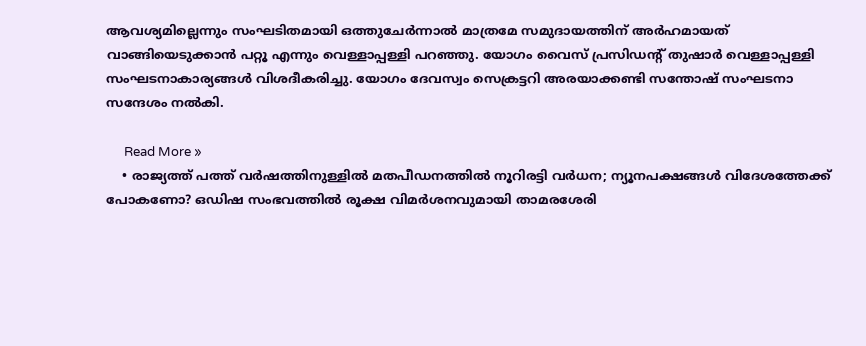ആവശ്യമില്ലെന്നും സംഘടിതമായി ഒത്തുചേര്‍ന്നാല്‍ മാത്രമേ സമുദായത്തിന് അര്‍ഹമായത് വാങ്ങിയെടുക്കാന്‍ പറ്റൂ എന്നും വെള്ളാപ്പള്ളി പറഞ്ഞു. യോഗം വൈസ് പ്രസിഡന്റ് തുഷാര്‍ വെള്ളാപ്പള്ളി സംഘടനാകാര്യങ്ങള്‍ വിശദീകരിച്ചു. യോഗം ദേവസ്വം സെക്രട്ടറി അരയാക്കണ്ടി സന്തോഷ് സംഘടനാ സന്ദേശം നല്‍കി.

      Read More »
    • രാജ്യത്ത് പത്ത് വര്‍ഷത്തിനുള്ളില്‍ മതപീഡനത്തില്‍ നൂറിരട്ടി വര്‍ധന; ന്യൂനപക്ഷങ്ങള്‍ വിദേശത്തേക്ക് പോകണോ? ഒഡിഷ സംഭവത്തില്‍ രൂക്ഷ വിമര്‍ശനവുമായി താമരശേരി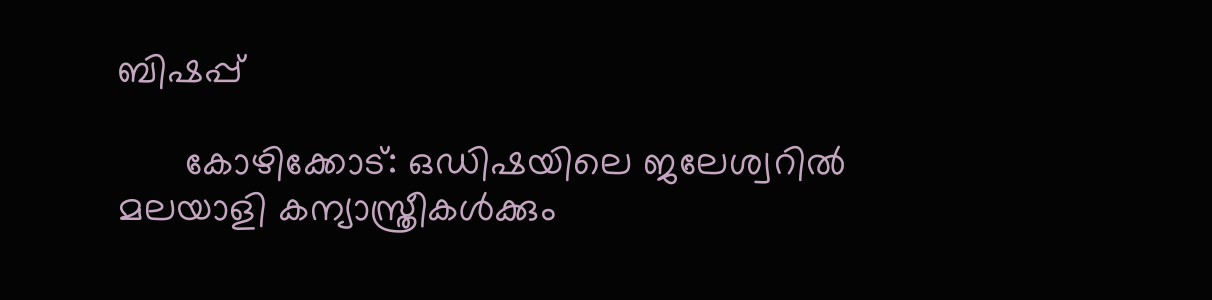ബിഷപ്പ്

      കോഴിക്കോട്: ഒഡിഷയിലെ ജലേശ്വറില്‍ മലയാളി കന്യാസ്ത്രീകള്‍ക്കും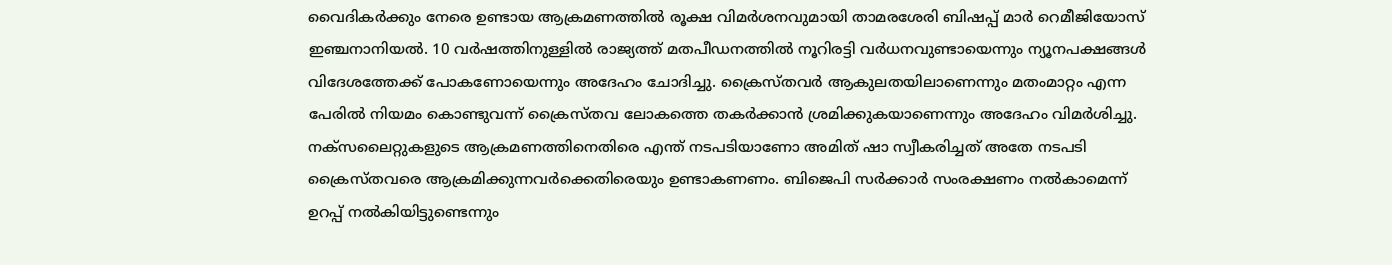വൈദികര്‍ക്കും നേരെ ഉണ്ടായ ആക്രമണത്തില്‍ രൂക്ഷ വിമര്‍ശനവുമായി താമരശേരി ബിഷപ്പ് മാര്‍ റെമീജിയോസ് ഇഞ്ചനാനിയല്‍. 10 വര്‍ഷത്തിനുള്ളില്‍ രാജ്യത്ത് മതപീഡനത്തില്‍ നൂറിരട്ടി വര്‍ധനവുണ്ടായെന്നും ന്യൂനപക്ഷങ്ങള്‍ വിദേശത്തേക്ക് പോകണോയെന്നും അദേഹം ചോദിച്ചു. ക്രൈസ്തവര്‍ ആകുലതയിലാണെന്നും മതംമാറ്റം എന്ന പേരില്‍ നിയമം കൊണ്ടുവന്ന് ക്രൈസ്തവ ലോകത്തെ തകര്‍ക്കാന്‍ ശ്രമിക്കുകയാണെന്നും അദേഹം വിമര്‍ശിച്ചു. നക്‌സലൈറ്റുകളുടെ ആക്രമണത്തിനെതിരെ എന്ത് നടപടിയാണോ അമിത് ഷാ സ്വീകരിച്ചത് അതേ നടപടി ക്രൈസ്തവരെ ആക്രമിക്കുന്നവര്‍ക്കെതിരെയും ഉണ്ടാകണണം. ബിജെപി സര്‍ക്കാര്‍ സംരക്ഷണം നല്‍കാമെന്ന് ഉറപ്പ് നല്‍കിയിട്ടുണ്ടെന്നും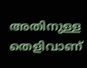അതിനുള്ള തെളിവാണ്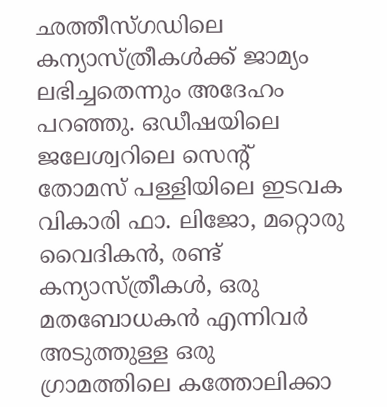ഛത്തീസ്ഗഡിലെ കന്യാസ്ത്രീകള്‍ക്ക് ജാമ്യം ലഭിച്ചതെന്നും അദേഹം പറഞ്ഞു. ഒഡീഷയിലെ ജലേശ്വറിലെ സെന്റ് തോമസ് പള്ളിയിലെ ഇടവക വികാരി ഫാ. ലിജോ, മറ്റൊരു വൈദികന്‍, രണ്ട് കന്യാസ്ത്രീകള്‍, ഒരു മതബോധകന്‍ എന്നിവര്‍ അടുത്തുള്ള ഒരു ഗ്രാമത്തിലെ കത്തോലിക്കാ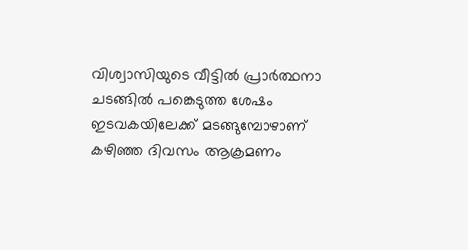വിശ്വാസിയുടെ വീട്ടില്‍ പ്രാര്‍ത്ഥനാ ചടങ്ങില്‍ പങ്കെടുത്ത ശേഷം ഇടവകയിലേക്ക് മടങ്ങുമ്പോഴാണ് കഴിഞ്ഞ ദിവസം ആക്രമണം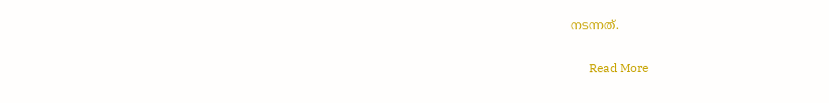നടന്നത്.

      Read More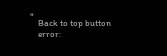»
    Back to top button
    error: